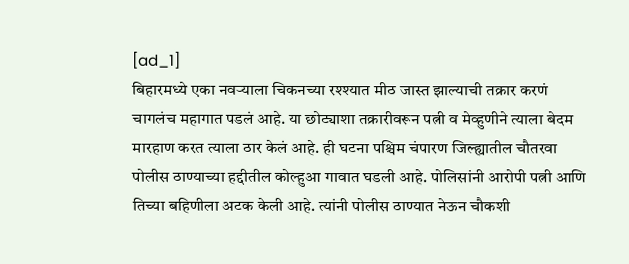[ad_1]
बिहारमध्ये एका नवऱ्याला चिकनच्या रश्श्यात मीठ जास्त झाल्याची तक्रार करणं चागलंच महागात पडलं आहे. या छोट्याशा तक्रारीवरून पत्नी व मेव्हुणीने त्याला बेदम मारहाण करत त्याला ठार केलं आहे. ही घटना पश्चिम चंपारण जिल्ह्यातील चौतरवा पोलीस ठाण्याच्या हद्दीतील कोल्हुआ गावात घडली आहे. पोलिसांनी आरोपी पत्नी आणि तिच्या बहिणीला अटक केली आहे. त्यांनी पोलीस ठाण्यात नेऊन चौकशी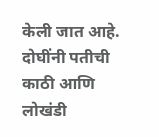केली जात आहे. दोघींनी पतीची काठी आणि लोखंडी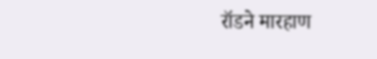रॉडने मारहाण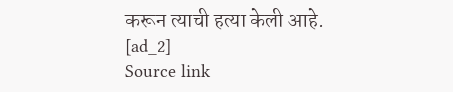करून त्याची हत्या केली आहे.
[ad_2]
Source link